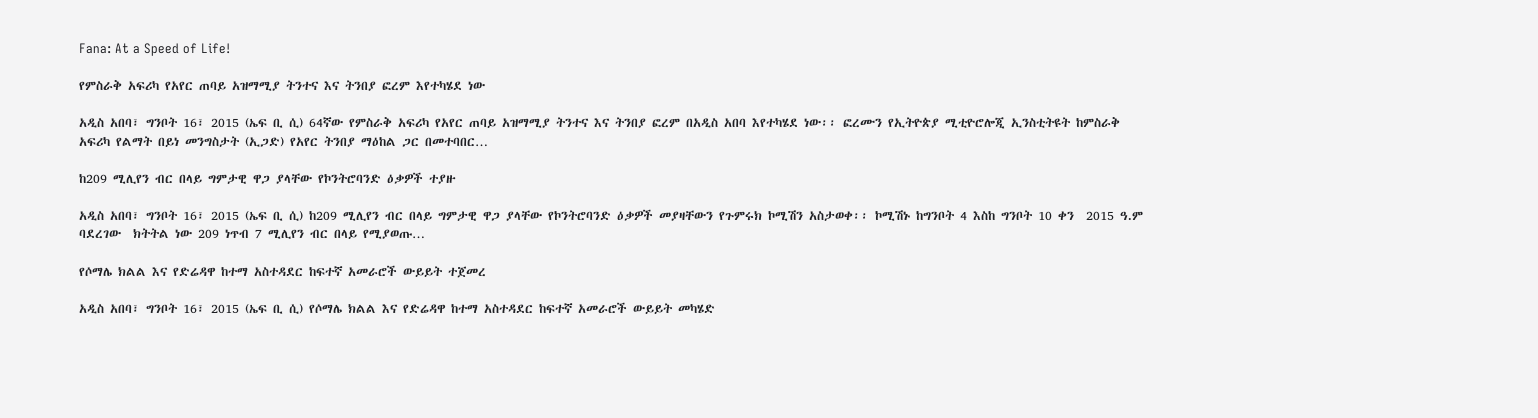Fana: At a Speed of Life!

የምስራቅ አፍሪካ የአየር ጠባይ አዝማሚያ ትንተና እና ትንበያ ፎረም እየተካሄደ ነው

አዲስ አበባ፣ ግንቦት 16፣ 2015 (ኤፍ ቢ ሲ) 64ኛው የምስራቅ አፍሪካ የአየር ጠባይ አዝማሚያ ትንተና እና ትንበያ ፎረም በአዲስ አበባ እየተካሄደ ነው፡፡ ፎረሙን የኢትዮጵያ ሚቲዮሮሎጂ ኢንስቲትዩት ከምስራቅ አፍሪካ የልማት በይነ መንግስታት (ኢጋድ) የአየር ትንበያ ማዕከል ጋር በመተባበር…

ከ209 ሚሊየን ብር በላይ ግምታዊ ዋጋ ያላቸው የኮንትሮባንድ ዕቃዎች ተያዙ

አዲስ አበባ፣ ግንቦት 16፣ 2015 (ኤፍ ቢ ሲ) ከ209 ሚሊየን ብር በላይ ግምታዊ ዋጋ ያላቸው የኮንትሮባንድ ዕቃዎች መያዛቸውን የጉምሩክ ኮሚሽን አስታወቀ፡፡ ኮሚሽኑ ከግንቦት 4 እስከ ግንቦት 10 ቀን  2015 ዓ.ም ባደረገው  ክትትል ነው 209 ነጥብ 7 ሚሊየን ብር በላይ የሚያወጡ…

የሶማሌ ክልል እና የድሬዳዋ ከተማ አስተዳደር ከፍተኛ አመራሮች ውይይት ተጀመረ

አዲስ አበባ፣ ግንቦት 16፣ 2015 (ኤፍ ቢ ሲ) የሶማሌ ክልል እና የድሬዳዋ ከተማ አስተዳደር ከፍተኛ አመራሮች ውይይት መካሄድ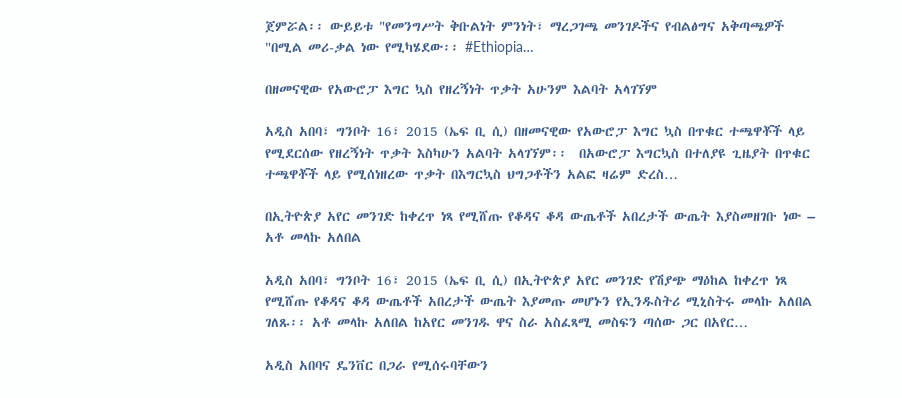ጀምሯል፡፡ ውይይቱ "የመንግሥት ቅቡልነት ምንነት፣ ማረጋገጫ መንገዶችና የብልፅግና አቅጣጫዎች "በሚል መሪ-ቃል ነው የሚካሄደው፡፡ #Ethiopia…

በዘመናዊው የአውሮፓ እግር ኳስ የዘረኝነት ጥቃት አሁንም እልባት አላገኘም

አዲስ አበባ፣ ግንቦት 16፣ 2015 (ኤፍ ቢ ሲ) በዘመናዊው የአውሮፓ እግር ኳስ በጥቁር ተጫዋቾች ላይ የሚደርሰው የዘረኝነት ጥቃት እስካሁን አልባት አላገኘም፡፡  በአውሮፓ እግርኳስ በተለያዩ ጊዜያት በጥቁር ተጫዋቾች ላይ የሚሰነዘረው ጥቃት በእግርኳስ ህግጋቶችን አልፎ ዛሬም ድረስ…

በኢትዮጵያ አየር መንገድ ከቀረጥ ነጻ የሚሸጡ የቆዳና ቆዳ ውጤቶች አበረታች ውጤት እያስመዘገቡ ነው – አቶ መላኩ አለበል

አዲስ አበባ፣ ግንቦት 16፣ 2015 (ኤፍ ቢ ሲ) በኢትዮጵያ አየር መንገድ የሽያጭ ማዕከል ከቀረጥ ነጻ የሚሸጡ የቆዳና ቆዳ ውጤቶች አበረታች ውጤት እያመጡ መሆኑን የኢንዱስትሪ ሚኒስትሩ መላኩ አለበል ገለጹ፡፡ አቶ መላኩ አለበል ከአየር መንገዱ ዋና ስራ አስፈጻሚ መስፍን ጣሰው ጋር በአየር…

አዲስ አበባና ዴንቨር በጋራ የሚሰሩባቸውን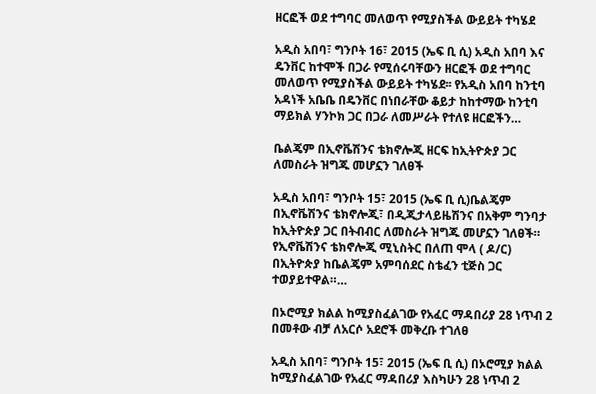ዘርፎች ወደ ተግባር መለወጥ የሚያስችል ውይይት ተካሄደ

አዲስ አበባ፣ ግንቦት 16፣ 2015 (ኤፍ ቢ ሲ) አዲስ አበባ እና ዴንቨር ከተሞች በጋራ የሚሰሩባቸውን ዘርፎች ወደ ተግባር መለወጥ የሚያስችል ውይይት ተካሄደ፡፡ የአዲስ አበባ ከንቲባ አዳነች አቤቤ በዴንቨር በነበራቸው ቆይታ ከከተማው ከንቲባ ማይክል ሃንኮክ ጋር በጋራ ለመሥራት የተለዩ ዘርፎችን…

ቤልጄም በኢኖቬሽንና ቴክኖሎጂ ዘርፍ ከኢትዮጵያ ጋር ለመስራት ዝግጁ መሆኗን ገለፀች

አዲስ አበባ፣ ግንቦት 15፣ 2015 (ኤፍ ቢ ሲ)ቤልጄም በኢኖቬሽንና ቴክኖሎጂ፣ በዲጂታላይዜሽንና በአቅም ግንባታ ከኢትዮጵያ ጋር በትብብር ለመስራት ዝግጁ መሆኗን ገለፀች። የኢኖቬሽንና ቴክኖሎጂ ሚኒስትር በለጠ ሞላ ( ዶ/ር) በኢትዮጵያ ከቤልጄም አምባሰደር ስቴፈን ቲጅስ ጋር ተወያይተዋል።…

በኦሮሚያ ክልል ከሚያስፈልገው የአፈር ማዳበሪያ 28 ነጥብ 2 በመቶው ብቻ ለአርሶ አደሮች መቅረቡ ተገለፀ

አዲስ አበባ፣ ግንቦት 15፣ 2015 (ኤፍ ቢ ሲ) በኦሮሚያ ክልል ከሚያስፈልገው የአፈር ማዳበሪያ እስካሁን 28 ነጥብ 2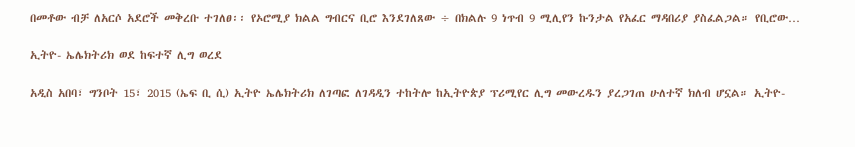በመቶው ብቻ ለአርሶ አደሮች መቅረቡ ተገለፀ፡፡ የኦሮሚያ ክልል ግብርና ቢሮ እንደገለጸው ÷ በክልሉ 9 ነጥብ 9 ሚሊየን ኩንታል የአፈር ማዳበሪያ ያስፈልጋል። የቢሮው…

ኢትዮ- ኤሌክትሪክ ወደ ከፍተኛ ሊግ ወረደ

አዲስ አበባ፣ ግንቦት 15፣ 2015 (ኤፍ ቢ ሲ) ኢትዮ ኤሌክትሪክ ለገጣፎ ለገዳዲን ተከትሎ ከኢትዮጵያ ፕሪሚየር ሊግ መውረዱን ያረጋገጠ ሁለተኛ ክለብ ሆኗል። ኢትዮ-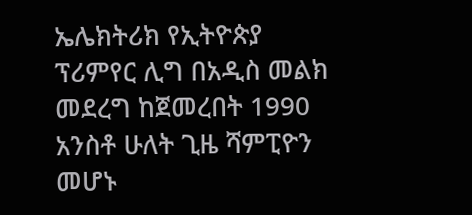ኤሌክትሪክ የኢትዮጵያ ፕሪምየር ሊግ በአዲስ መልክ መደረግ ከጀመረበት 1990 አንስቶ ሁለት ጊዜ ሻምፒዮን መሆኑ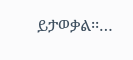ይታወቃል፡፡…